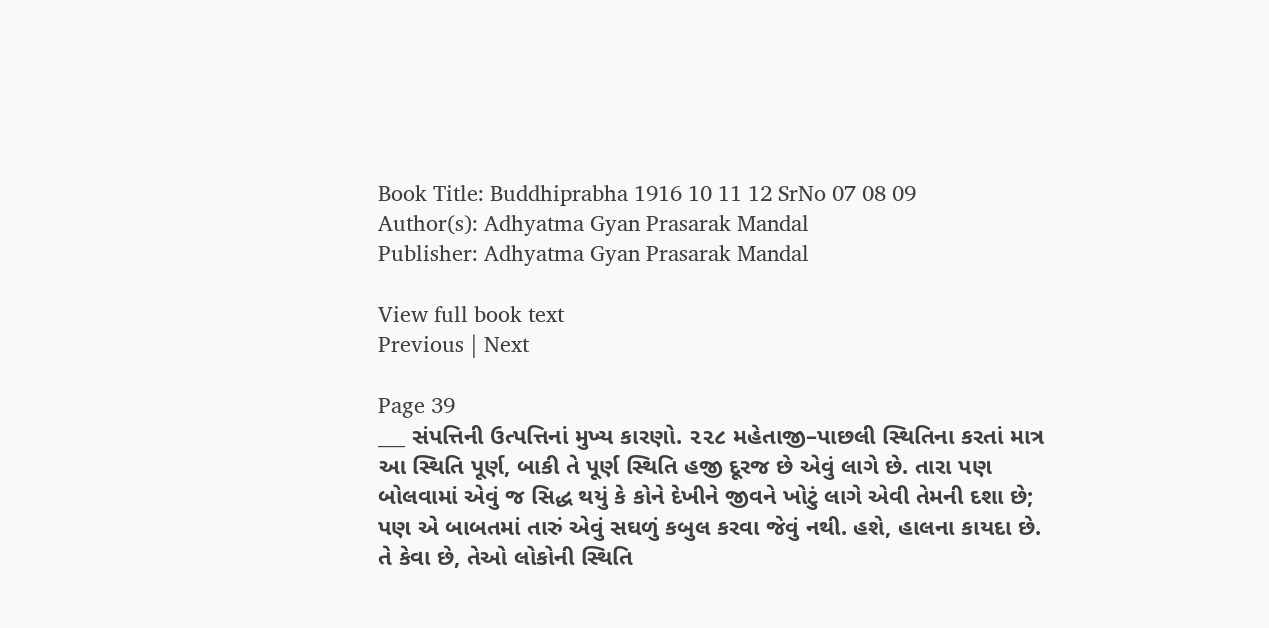Book Title: Buddhiprabha 1916 10 11 12 SrNo 07 08 09
Author(s): Adhyatma Gyan Prasarak Mandal
Publisher: Adhyatma Gyan Prasarak Mandal

View full book text
Previous | Next

Page 39
___ સંપત્તિની ઉત્પત્તિનાં મુખ્ય કારણો. ૨૨૮ મહેતાજી–પાછલી સ્થિતિના કરતાં માત્ર આ સ્થિતિ પૂર્ણ, બાકી તે પૂર્ણ સ્થિતિ હજી દૂરજ છે એવું લાગે છે. તારા પણ બોલવામાં એવું જ સિદ્ધ થયું કે કોને દેખીને જીવને ખોટું લાગે એવી તેમની દશા છે; પણ એ બાબતમાં તારું એવું સઘળું કબુલ કરવા જેવું નથી. હશે, હાલના કાયદા છે. તે કેવા છે, તેઓ લોકોની સ્થિતિ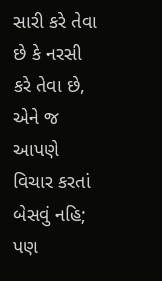સારી કરે તેવા છે કે નરસી કરે તેવા છે, એને જ આપણે વિચાર કરતાં બેસવું નહિ; પણ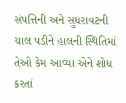સંપત્તિની અને સુધરાવટની ચાલ પડીને હાલની સ્થિતિમાં તેઓ કેમ આવ્યા એને શોધ કરતાં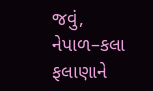જવું, નેપાળ–કલા ફલાણાને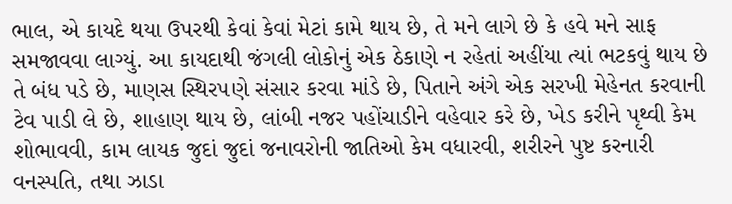ભાલ, એ કાયદે થયા ઉપરથી કેવાં કેવાં મેટાં કામે થાય છે, તે મને લાગે છે કે હવે મને સાફ સમજાવવા લાગ્યું. આ કાયદાથી જંગલી લોકોનું એક ઠેકાણે ન રહેતાં અહીંયા ત્યાં ભટકવું થાય છે તે બંધ પડે છે, માણસ સ્થિર૫ણે સંસાર કરવા માંડે છે, પિતાને અંગે એક સરખી મેહેનત કરવાની ટેવ પાડી લે છે, શાહાણ થાય છે, લાંબી નજર પહોંચાડીને વહેવાર કરે છે, ખેડ કરીને પૃથ્વી કેમ શોભાવવી, કામ લાયક જુદાં જુદાં જનાવરોની જાતિઓ કેમ વધારવી, શરીરને પુષ્ટ કરનારી વનસ્પતિ, તથા ઝાડા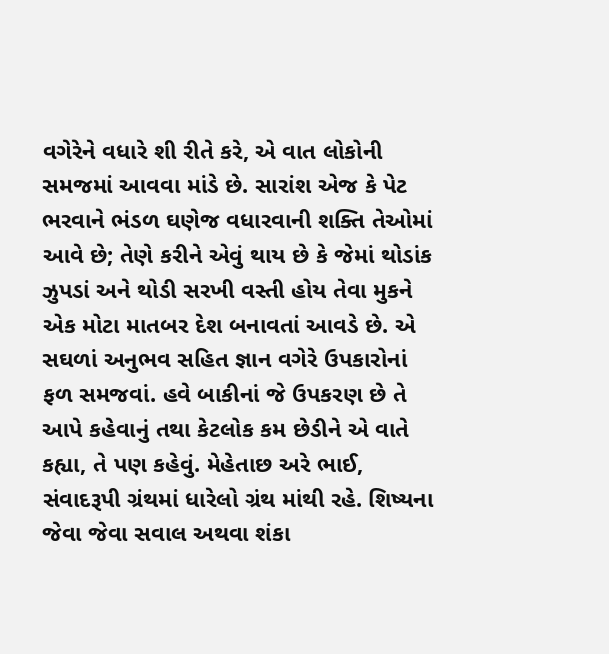વગેરેને વધારે શી રીતે કરે, એ વાત લોકોની સમજમાં આવવા માંડે છે. સારાંશ એજ કે પેટ ભરવાને ભંડળ ઘણેજ વધારવાની શક્તિ તેઓમાં આવે છે; તેણે કરીને એવું થાય છે કે જેમાં થોડાંક ઝુપડાં અને થોડી સરખી વસ્તી હોય તેવા મુકને એક મોટા માતબર દેશ બનાવતાં આવડે છે. એ સઘળાં અનુભવ સહિત જ્ઞાન વગેરે ઉપકારોનાં ફળ સમજવાં. હવે બાકીનાં જે ઉપકરણ છે તે આપે કહેવાનું તથા કેટલોક કમ છેડીને એ વાતે કહ્યા, તે પણ કહેવું. મેહેતાછ અરે ભાઈ, સંવાદરૂપી ગ્રંથમાં ધારેલો ગ્રંથ માંથી રહે. શિષ્યના જેવા જેવા સવાલ અથવા શંકા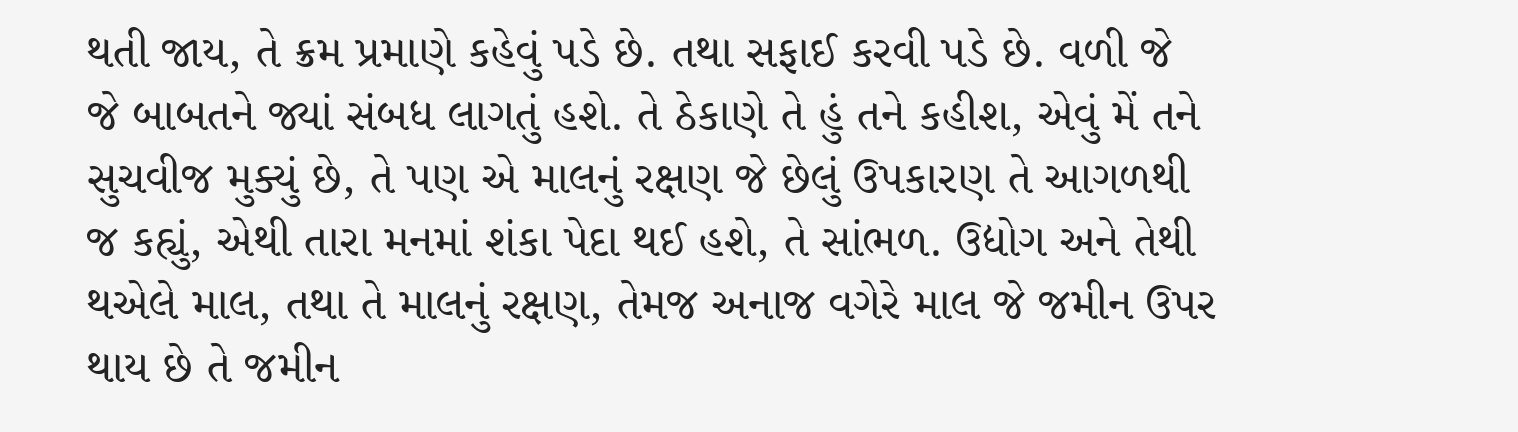થતી જાય, તે ક્રમ પ્રમાણે કહેવું પડે છે. તથા સફાઈ કરવી પડે છે. વળી જે જે બાબતને જ્યાં સંબધ લાગતું હશે. તે ઠેકાણે તે હું તને કહીશ, એવું મેં તને સુચવીજ મુક્યું છે, તે પણ એ માલનું રક્ષણ જે છેલું ઉપકારણ તે આગળથી જ કહ્યું, એથી તારા મનમાં શંકા પેદા થઈ હશે, તે સાંભળ. ઉદ્યોગ અને તેથી થએલે માલ, તથા તે માલનું રક્ષણ, તેમજ અનાજ વગેરે માલ જે જમીન ઉપર થાય છે તે જમીન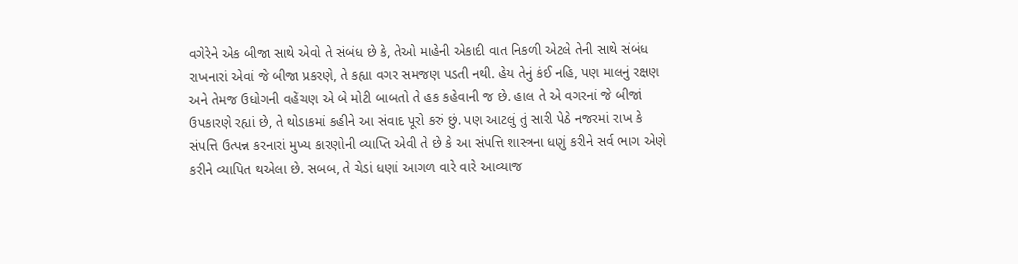વગેરેને એક બીજા સાથે એવો તે સંબંધ છે કે, તેઓ માહેની એકાદી વાત નિકળી એટલે તેની સાથે સંબંધ રાખનારાં એવાં જે બીજા પ્રકરણે, તે કહ્યા વગર સમજણ પડતી નથી. હેય તેનું કંઈ નહિ, પણ માલનું રક્ષણ અને તેમજ ઉધોગની વહેંચણ એ બે મોટી બાબતો તે હક કહેવાની જ છે. હાલ તે એ વગરનાં જે બીજાં ઉપકારણે રહ્યાં છે, તે થોડાકમાં કહીને આ સંવાદ પૂરો કરું છું. પણ આટલું તું સારી પેઠે નજરમાં રાખ કે સંપત્તિ ઉત્પન્ન કરનારાં મુખ્ય કારણોની વ્યાપ્તિ એવી તે છે કે આ સંપત્તિ શાસ્ત્રના ધણું કરીને સર્વ ભાગ એણે કરીને વ્યાપિત થએલા છે. સબબ, તે ચેડાં ધણાં આગળ વારે વારે આવ્યાજ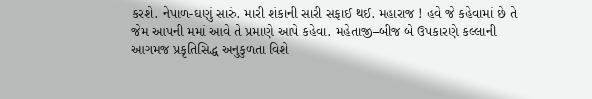કરશે. નેપાળ-ઘણું સારું. મારી શંકાની સારી સફાઈ થઈ. મહારાજ ! હવે જે કહેવામાં છે તે જેમ આપની મમાં આવે તે પ્રમાણે આપે કહેવા. મહેતાજી–બીજ બે ઉપકારણે કલ્લાની આગમજ પ્રકૃતિસિદ્ધ અનુકુળતા વિશે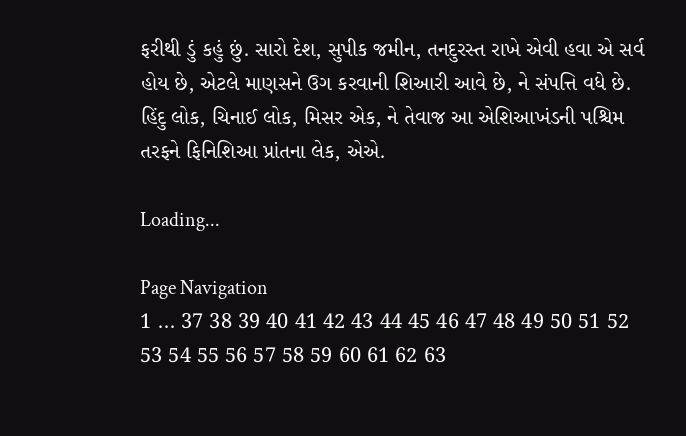ફરીથી ડું કહું છું. સારો દેશ, સુપીક જમીન, તનદુરસ્ત રાખે એવી હવા એ સર્વ હોય છે, એટલે માણસને ઉગ કરવાની શિઆરી આવે છે, ને સંપત્તિ વધે છે. હિંદુ લોક, ચિનાઈ લોક, મિસર એક, ને તેવાજ આ એશિઆખંડની પશ્ચિમ તરફને ફિનિશિઆ પ્રાંતના લેક, એએ.

Loading...

Page Navigation
1 ... 37 38 39 40 41 42 43 44 45 46 47 48 49 50 51 52 53 54 55 56 57 58 59 60 61 62 63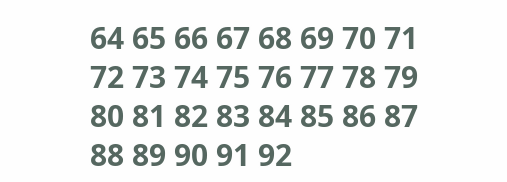64 65 66 67 68 69 70 71 72 73 74 75 76 77 78 79 80 81 82 83 84 85 86 87 88 89 90 91 92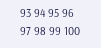93 94 95 96 97 98 99 100